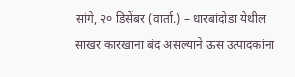सांगे, २० डिसेंबर (वार्ता.) – धारबांदोडा येथील साखर कारखाना बंद असल्याने ऊस उत्पादकांना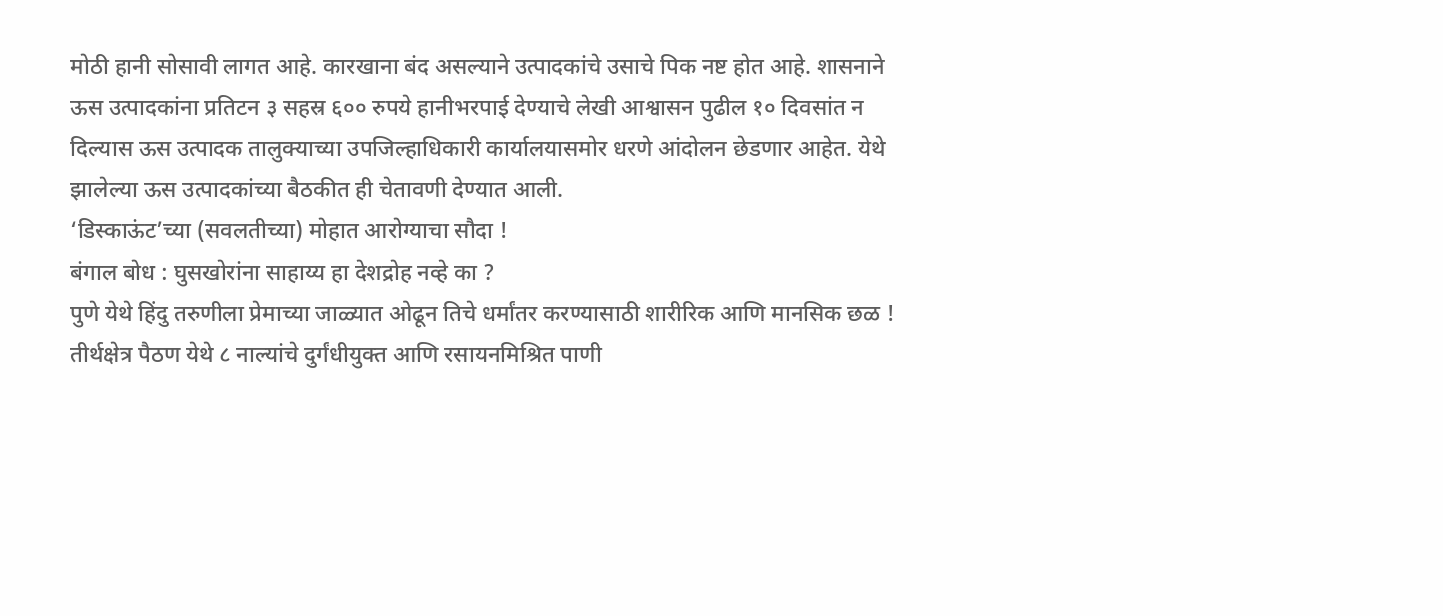मोठी हानी सोसावी लागत आहे. कारखाना बंद असल्याने उत्पादकांचे उसाचे पिक नष्ट होत आहे. शासनाने ऊस उत्पादकांना प्रतिटन ३ सहस्र ६०० रुपये हानीभरपाई देण्याचे लेखी आश्वासन पुढील १० दिवसांत न दिल्यास ऊस उत्पादक तालुक्याच्या उपजिल्हाधिकारी कार्यालयासमोर धरणे आंदोलन छेडणार आहेत. येथे झालेल्या ऊस उत्पादकांच्या बैठकीत ही चेतावणी देण्यात आली.
‘डिस्काऊंट’च्या (सवलतीच्या) मोहात आरोग्याचा सौदा !
बंगाल बोध : घुसखोरांना साहाय्य हा देशद्रोह नव्हे का ?
पुणे येथे हिंदु तरुणीला प्रेमाच्या जाळ्यात ओढून तिचे धर्मांतर करण्यासाठी शारीरिक आणि मानसिक छळ !
तीर्थक्षेत्र पैठण येथे ८ नाल्यांचे दुर्गंधीयुक्त आणि रसायनमिश्रित पाणी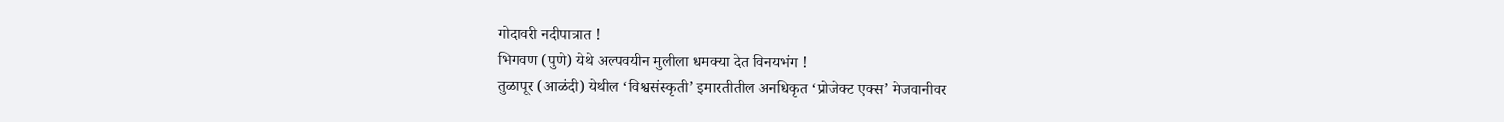गोदावरी नदीपात्रात !
भिगवण (पुणे) येथे अल्पवयीन मुलीला धमक्या देत विनयभंग !
तुळापूर (आळंदी) येथील ‘विश्वसंस्कृती’ इमारतीतील अनधिकृत ‘प्रोजेक्ट एक्स’ मेजवानीवर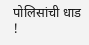पोलिसांची धाड !